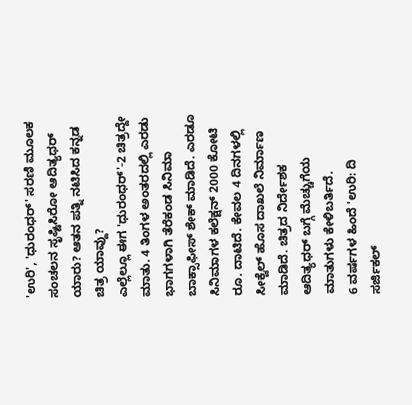'ಉರಿ', 'ಧುರಂಧರ್' ಸರಣಿ ಮೂಲಕ ಸಂಚಲನ ಸೃಷ್ಟಿಸಿರೋ ಆದಿತ್ಯಧರ್ ಯಾರು? ಆತನ ಪತ್ನಿ ನಟಿಸಿದ ಕನ್ನಡ ಚಿತ್ರ ಯಾವ್ದು?
ಎಲ್ಲೆಲ್ಲೂ ಈಗ 'ಧುರಂಧರ್'-2 ಚಿತ್ರದ್ದೇ ಮಾತು. 4 ತಿಂಗಳ ಅಂತರದಲ್ಲಿ ಎರಡು ಭಾಗಗಳಾಗಿ ತೆರೆಕಂಡ ಸಿನಿಮಾ ಬಾಕ್ಸಾಫೀಸ್ ಶೇಕ್ ಮಾಡಿದೆ. ಎರಡೂ ಸಿನಿಮಾಗಳ ಕಲೆಕ್ಷನ್ 2000 ಕೋಟಿ ರೂ. ದಾಟಿದೆ. ಕೇವಲ 4 ದಿನಗಳಲ್ಲಿ ಸೀಕ್ವೆಲ್ ಹೊಸ ದಾಖಲೆ ನಿರ್ಮಾಣ ಮಾಡಿದೆ. ಚಿತ್ರದ ನಿರ್ದೇಶಕ ಆದಿತ್ಯಧರ್ ಬಗ್ಗೆ ಮೆಚ್ಚುಗೆಯ ಮಾತುಗಳು ಕೇಳಿಬರ್ತಿದೆ.
6 ವರ್ಷಗಳ ಹಿಂದೆ 'ಉರಿ: ದಿ ಸರ್ಜಿಕಲ್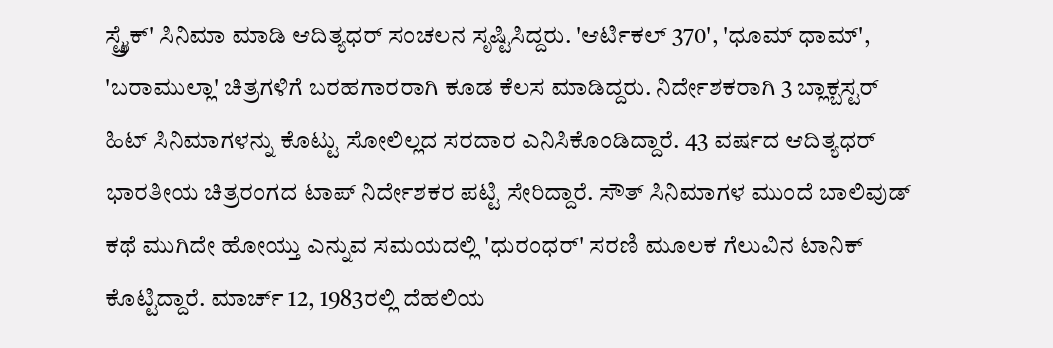ಸ್ಟ್ರೈಕ್' ಸಿನಿಮಾ ಮಾಡಿ ಆದಿತ್ಯಧರ್ ಸಂಚಲನ ಸೃಷ್ಟಿಸಿದ್ದರು. 'ಆರ್ಟಿಕಲ್ 370', 'ಧೂಮ್ ಧಾಮ್', 'ಬರಾಮುಲ್ಲಾ' ಚಿತ್ರಗಳಿಗೆ ಬರಹಗಾರರಾಗಿ ಕೂಡ ಕೆಲಸ ಮಾಡಿದ್ದರು. ನಿರ್ದೇಶಕರಾಗಿ 3 ಬ್ಲಾಕ್ಬಸ್ಟರ್ ಹಿಟ್ ಸಿನಿಮಾಗಳನ್ನು ಕೊಟ್ಟು ಸೋಲಿಲ್ಲದ ಸರದಾರ ಎನಿಸಿಕೊಂಡಿದ್ದಾರೆ. 43 ವರ್ಷದ ಆದಿತ್ಯಧರ್ ಭಾರತೀಯ ಚಿತ್ರರಂಗದ ಟಾಪ್ ನಿರ್ದೇಶಕರ ಪಟ್ಟಿ ಸೇರಿದ್ದಾರೆ. ಸೌತ್ ಸಿನಿಮಾಗಳ ಮುಂದೆ ಬಾಲಿವುಡ್ ಕಥೆ ಮುಗಿದೇ ಹೋಯ್ತು ಎನ್ನುವ ಸಮಯದಲ್ಲಿ 'ಧುರಂಧರ್' ಸರಣಿ ಮೂಲಕ ಗೆಲುವಿನ ಟಾನಿಕ್ ಕೊಟ್ಟಿದ್ದಾರೆ. ಮಾರ್ಚ್ 12, 1983ರಲ್ಲಿ ದೆಹಲಿಯ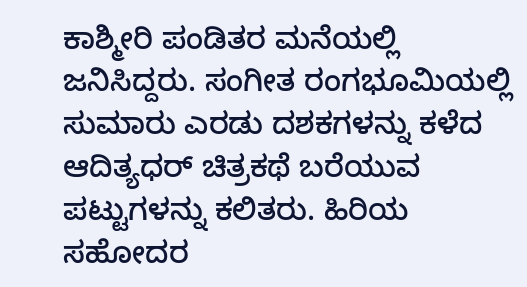ಕಾಶ್ಮೀರಿ ಪಂಡಿತರ ಮನೆಯಲ್ಲಿ ಜನಿಸಿದ್ದರು. ಸಂಗೀತ ರಂಗಭೂಮಿಯಲ್ಲಿ ಸುಮಾರು ಎರಡು ದಶಕಗಳನ್ನು ಕಳೆದ ಆದಿತ್ಯಧರ್ ಚಿತ್ರಕಥೆ ಬರೆಯುವ ಪಟ್ಟುಗಳನ್ನು ಕಲಿತರು. ಹಿರಿಯ ಸಹೋದರ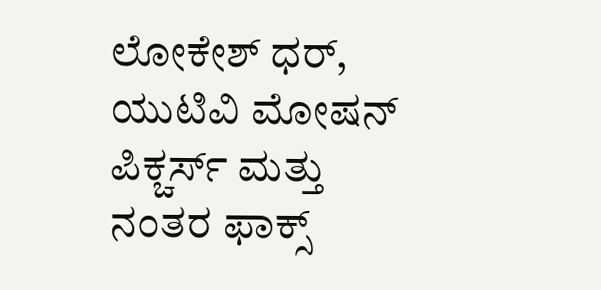ಲೋಕೇಶ್ ಧರ್, ಯುಟಿವಿ ಮೋಷನ್ ಪಿಕ್ಚರ್ಸ್ ಮತ್ತು ನಂತರ ಫಾಕ್ಸ್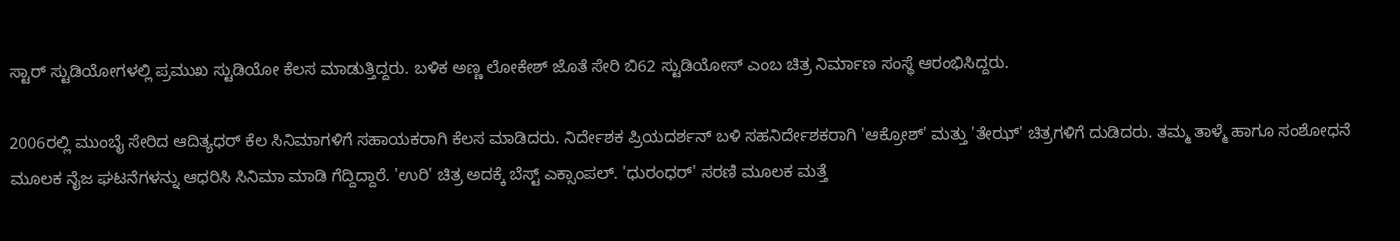ಸ್ಟಾರ್ ಸ್ಟುಡಿಯೋಗಳಲ್ಲಿ ಪ್ರಮುಖ ಸ್ಟುಡಿಯೋ ಕೆಲಸ ಮಾಡುತ್ತಿದ್ದರು. ಬಳಿಕ ಅಣ್ಣ ಲೋಕೇಶ್ ಜೊತೆ ಸೇರಿ ಬಿ62 ಸ್ಟುಡಿಯೋಸ್ ಎಂಬ ಚಿತ್ರ ನಿರ್ಮಾಣ ಸಂಸ್ಥೆ ಆರಂಭಿಸಿದ್ದರು.

2006ರಲ್ಲಿ ಮುಂಬೈ ಸೇರಿದ ಆದಿತ್ಯಧರ್ ಕೆಲ ಸಿನಿಮಾಗಳಿಗೆ ಸಹಾಯಕರಾಗಿ ಕೆಲಸ ಮಾಡಿದರು. ನಿರ್ದೇಶಕ ಪ್ರಿಯದರ್ಶನ್ ಬಳಿ ಸಹನಿರ್ದೇಶಕರಾಗಿ 'ಆಕ್ರೋಶ್' ಮತ್ತು 'ತೇಝ್' ಚಿತ್ರಗಳಿಗೆ ದುಡಿದರು. ತಮ್ಮ ತಾಳ್ಮೆ ಹಾಗೂ ಸಂಶೋಧನೆ ಮೂಲಕ ನೈಜ ಘಟನೆಗಳನ್ನು ಆಧರಿಸಿ ಸಿನಿಮಾ ಮಾಡಿ ಗೆದ್ದಿದ್ದಾರೆ. 'ಉರಿ' ಚಿತ್ರ ಅದಕ್ಕೆ ಬೆಸ್ಟ್ ಎಕ್ಸಾಂಪಲ್. 'ಧುರಂಧರ್' ಸರಣಿ ಮೂಲಕ ಮತ್ತೆ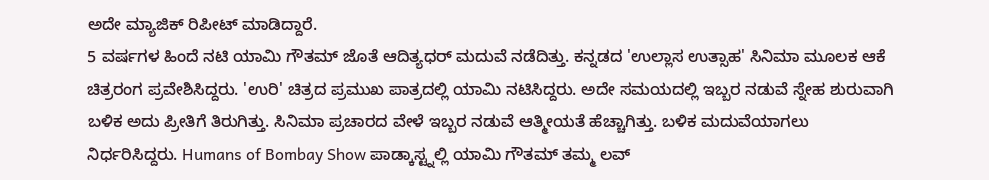ಅದೇ ಮ್ಯಾಜಿಕ್ ರಿಪೀಟ್ ಮಾಡಿದ್ದಾರೆ.
5 ವರ್ಷಗಳ ಹಿಂದೆ ನಟಿ ಯಾಮಿ ಗೌತಮ್ ಜೊತೆ ಆದಿತ್ಯಧರ್ ಮದುವೆ ನಡೆದಿತ್ತು. ಕನ್ನಡದ 'ಉಲ್ಲಾಸ ಉತ್ಸಾಹ' ಸಿನಿಮಾ ಮೂಲಕ ಆಕೆ ಚಿತ್ರರಂಗ ಪ್ರವೇಶಿಸಿದ್ದರು. 'ಉರಿ' ಚಿತ್ರದ ಪ್ರಮುಖ ಪಾತ್ರದಲ್ಲಿ ಯಾಮಿ ನಟಿಸಿದ್ದರು. ಅದೇ ಸಮಯದಲ್ಲಿ ಇಬ್ಬರ ನಡುವೆ ಸ್ನೇಹ ಶುರುವಾಗಿ ಬಳಿಕ ಅದು ಪ್ರೀತಿಗೆ ತಿರುಗಿತ್ತು. ಸಿನಿಮಾ ಪ್ರಚಾರದ ವೇಳೆ ಇಬ್ಬರ ನಡುವೆ ಆತ್ಮೀಯತೆ ಹೆಚ್ಚಾಗಿತ್ತು. ಬಳಿಕ ಮದುವೆಯಾಗಲು ನಿರ್ಧರಿಸಿದ್ದರು. Humans of Bombay Show ಪಾಡ್ಕಾಸ್ಟ್ನಲ್ಲಿ ಯಾಮಿ ಗೌತಮ್ ತಮ್ಮ ಲವ್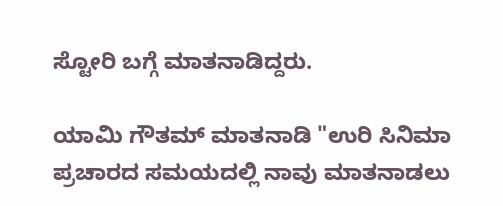ಸ್ಟೋರಿ ಬಗ್ಗೆ ಮಾತನಾಡಿದ್ದರು.

ಯಾಮಿ ಗೌತಮ್ ಮಾತನಾಡಿ "ಉರಿ ಸಿನಿಮಾ ಪ್ರಚಾರದ ಸಮಯದಲ್ಲಿ ನಾವು ಮಾತನಾಡಲು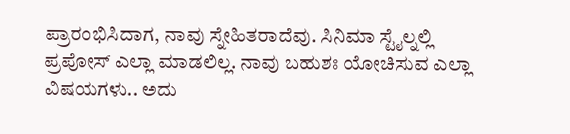ಪ್ರಾರಂಭಿಸಿದಾಗ, ನಾವು ಸ್ನೇಹಿತರಾದೆವು. ಸಿನಿಮಾ ಸ್ಟೈಲ್ನಲ್ಲಿ ಪ್ರಪೋಸ್ ಎಲ್ಲಾ ಮಾಡಲಿಲ್ಲ. ನಾವು ಬಹುಶಃ ಯೋಚಿಸುವ ಎಲ್ಲಾ ವಿಷಯಗಳು.. ಅದು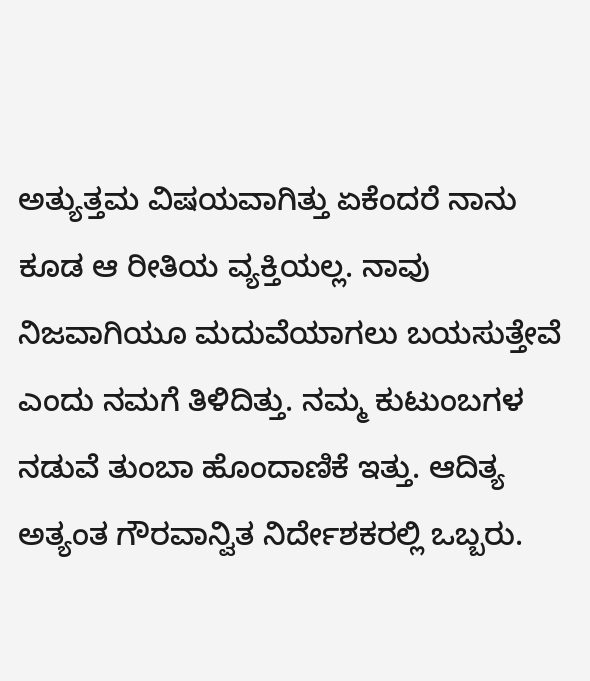ಅತ್ಯುತ್ತಮ ವಿಷಯವಾಗಿತ್ತು ಏಕೆಂದರೆ ನಾನು ಕೂಡ ಆ ರೀತಿಯ ವ್ಯಕ್ತಿಯಲ್ಲ. ನಾವು ನಿಜವಾಗಿಯೂ ಮದುವೆಯಾಗಲು ಬಯಸುತ್ತೇವೆ ಎಂದು ನಮಗೆ ತಿಳಿದಿತ್ತು. ನಮ್ಮ ಕುಟುಂಬಗಳ ನಡುವೆ ತುಂಬಾ ಹೊಂದಾಣಿಕೆ ಇತ್ತು. ಆದಿತ್ಯ ಅತ್ಯಂತ ಗೌರವಾನ್ವಿತ ನಿರ್ದೇಶಕರಲ್ಲಿ ಒಬ್ಬರು.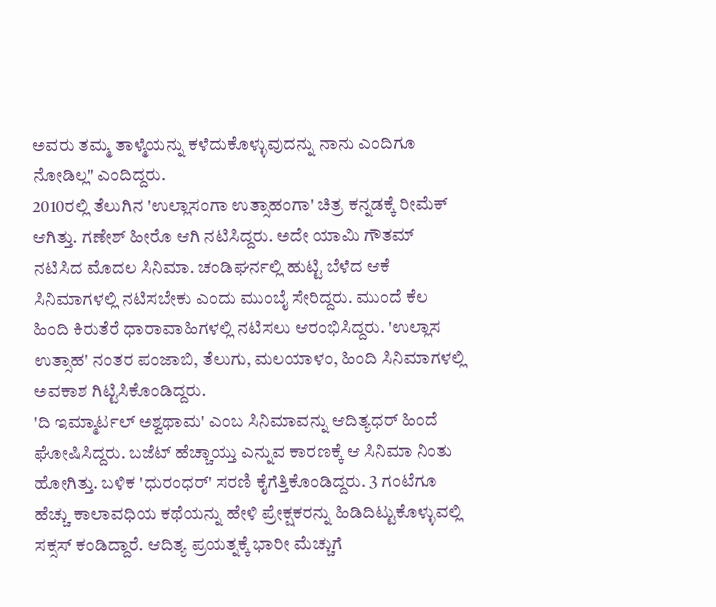ಅವರು ತಮ್ಮ ತಾಳ್ಮೆಯನ್ನು ಕಳೆದುಕೊಳ್ಳುವುದನ್ನು ನಾನು ಎಂದಿಗೂ ನೋಡಿಲ್ಲ" ಎಂದಿದ್ದರು.
2010ರಲ್ಲಿ ತೆಲುಗಿನ 'ಉಲ್ಲಾಸಂಗಾ ಉತ್ಸಾಹಂಗಾ' ಚಿತ್ರ ಕನ್ನಡಕ್ಕೆ ರೀಮೆಕ್ ಆಗಿತ್ತು. ಗಣೇಶ್ ಹೀರೊ ಆಗಿ ನಟಿಸಿದ್ದರು. ಅದೇ ಯಾಮಿ ಗೌತಮ್ ನಟಿಸಿದ ಮೊದಲ ಸಿನಿಮಾ. ಚಂಡಿಘರ್ನಲ್ಲಿ ಹುಟ್ಟಿ ಬೆಳೆದ ಆಕೆ ಸಿನಿಮಾಗಳಲ್ಲಿ ನಟಿಸಬೇಕು ಎಂದು ಮುಂಬೈ ಸೇರಿದ್ದರು. ಮುಂದೆ ಕೆಲ ಹಿಂದಿ ಕಿರುತೆರೆ ಧಾರಾವಾಹಿಗಳಲ್ಲಿ ನಟಿಸಲು ಆರಂಭಿಸಿದ್ದರು. 'ಉಲ್ಲಾಸ ಉತ್ಸಾಹ' ನಂತರ ಪಂಜಾಬಿ, ತೆಲುಗು, ಮಲಯಾಳಂ, ಹಿಂದಿ ಸಿನಿಮಾಗಳಲ್ಲಿ ಅವಕಾಶ ಗಿಟ್ಟಿಸಿಕೊಂಡಿದ್ದರು.
'ದಿ ಇಮ್ಮಾರ್ಟಲ್ ಅಶ್ವಥಾಮ' ಎಂಬ ಸಿನಿಮಾವನ್ನು ಆದಿತ್ಯಧರ್ ಹಿಂದೆ ಘೋಷಿಸಿದ್ದರು. ಬಜೆಟ್ ಹೆಚ್ಚಾಯ್ತು ಎನ್ನುವ ಕಾರಣಕ್ಕೆ ಆ ಸಿನಿಮಾ ನಿಂತು ಹೋಗಿತ್ತು. ಬಳಿಕ 'ಧುರಂಧರ್' ಸರಣಿ ಕೈಗೆತ್ತಿಕೊಂಡಿದ್ದರು. 3 ಗಂಟೆಗೂ ಹೆಚ್ಚು ಕಾಲಾವಧಿಯ ಕಥೆಯನ್ನು ಹೇಳಿ ಪ್ರೇಕ್ಷಕರನ್ನು ಹಿಡಿದಿಟ್ಟುಕೊಳ್ಳುವಲ್ಲಿ ಸಕ್ಸಸ್ ಕಂಡಿದ್ದಾರೆ. ಆದಿತ್ಯ ಪ್ರಯತ್ನಕ್ಕೆ ಭಾರೀ ಮೆಚ್ಚುಗೆ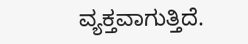ವ್ಯಕ್ತವಾಗುತ್ತಿದೆ.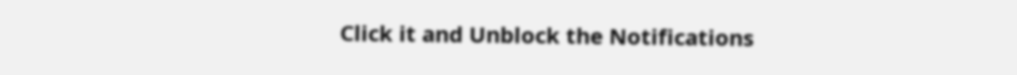Click it and Unblock the Notifications